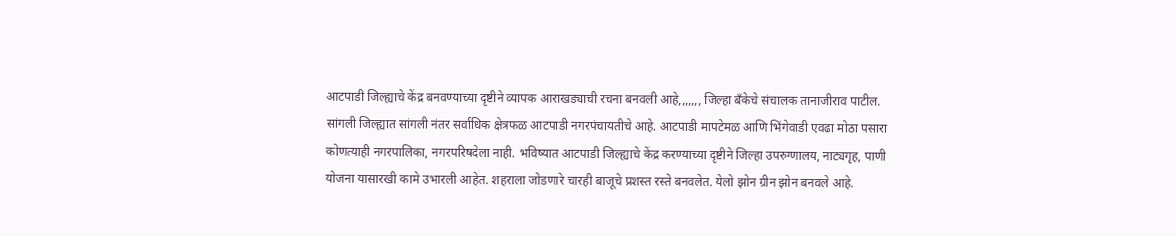आटपाडी जिल्ह्याचे केंद्र बनवण्याच्या दृष्टीने व्यापक आराखड्याची रचना बनवली आहे,,,,,,, जिल्हा बँकेचे संचालक तानाजीराव पाटील. सांगली जिल्ह्यात सांगली नंतर सर्वाधिक क्षेत्रफळ आटपाडी नगरपंचायतीचे आहे. आटपाडी मापटेमळ आणि भिंगेवाडी एवढा मोठा पसारा कोणत्याही नगरपालिका, नगरपरिषदेला नाही. भविष्यात आटपाडी जिल्ह्याचे केंद्र करण्याच्या दृष्टीने जिल्हा उपरुग्णालय, नाट्यगृह, पाणी योजना यासारखी कामे उभारली आहेत. शहराला जोडणारे चारही बाजूचे प्रशस्त रस्ते बनवलेत. येलो झोन ग्रीन झोन बनवले आहे.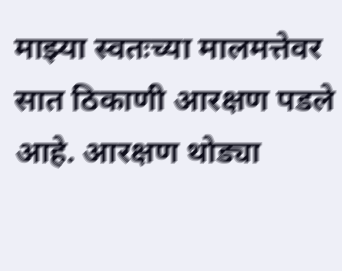माझ्या स्वतःच्या मालमत्तेवर सात ठिकाणी आरक्षण पडले आहे. आरक्षण थोड्या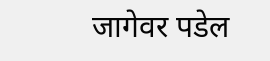जागेवर पडेल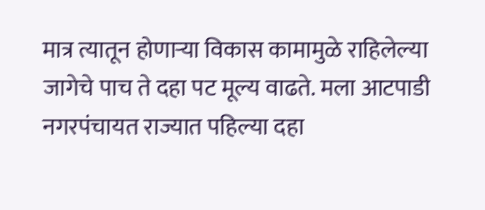मात्र त्यातून होणाऱ्या विकास कामामुळे राहिलेल्या जागेचे पाच ते दहा पट मूल्य वाढते. मला आटपाडी नगरपंचायत राज्यात पहिल्या दहा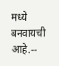मध्ये बनवायची आहे.--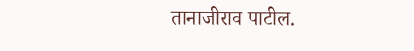तानाजीराव पाटील.